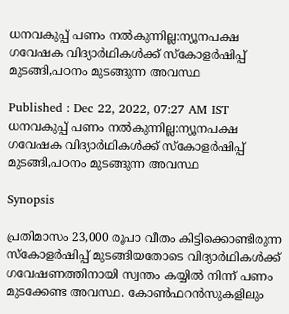ധനവകുപ്പ് പണം നൽകുന്നില്ല:ന്യൂനപക്ഷ ഗവേഷക വിദ്യാര്‍ഥികൾക്ക് സ്കോളര്‍ഷിപ്പ് മുടങ്ങി,പഠനം മുടങ്ങുന്ന അവസ്ഥ

Published : Dec 22, 2022, 07:27 AM IST
ധനവകുപ്പ് പണം നൽകുന്നില്ല:ന്യൂനപക്ഷ ഗവേഷക വിദ്യാര്‍ഥികൾക്ക് സ്കോളര്‍ഷിപ്പ് മുടങ്ങി,പഠനം മുടങ്ങുന്ന അവസ്ഥ

Synopsis

പ്രതിമാസം 23,000 രൂപാ വീതം കിട്ടിക്കൊണ്ടിരുന്ന സ്കോളര്‍ഷിപ്പ് മുടങ്ങിയതോടെ വിദ്യാര്‍ഥികൾക്ക് ഗവേഷണത്തിനായി സ്വന്തം കയ്യിൽ നിന്ന് പണം മുടക്കേണ്ട അവസ്ഥ. കോൺഫറൻസുകളിലും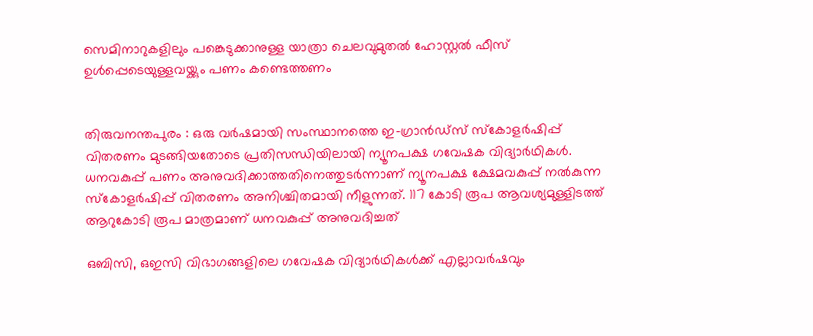സെമിനാറുകളിലും പങ്കെടുക്കാനുള്ള യാത്രാ ചെലവുമുതൽ ഹോസ്റ്റൽ ഫീസ് ഉൾപ്പെടെയുള്ളവയ്ക്കും പണം കണ്ടെത്തണം


തിരുവനന്തപുരം : ഒരു വര്‍ഷമായി സംസ്ഥാനത്തെ ഇ-ഗ്രാൻഡ്സ് സ്കോളര്‍ഷിപ്പ് വിതരണം മുടങ്ങിയതോടെ പ്രതിസന്ധിയിലായി ന്യൂനപക്ഷ ഗവേഷക വിദ്യാര്‍ഥികൾ. ധനവകുപ്പ് പണം അനുവദിക്കാത്തതിനെത്തുടര്‍ന്നാണ് ന്യൂനപക്ഷ ക്ഷേമവകുപ്പ് നൽകുന്ന സ്കോളര്‍ഷിപ്പ് വിതരണം അനിശ്ചിതമായി നീളുന്നത്. 117 കോടി രൂപ ആവശ്യമുള്ളിടത്ത് ആറുകോടി രൂപ മാത്രമാണ് ധനവകുപ്പ് അനുവദിച്ചത്

ഒബിസി, ഒഇസി വിഭാഗങ്ങളിലെ ഗവേഷക വിദ്യാര്‍ഥികൾക്ക് എല്ലാവര്‍ഷവും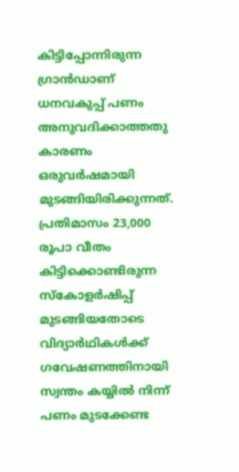കിട്ടിപ്പോന്നിരുന്ന ഗ്രാൻഡാണ് ധനവകുപ്പ് പണം അനുവദിക്കാത്തതു കാരണം ഒരുവര്‍ഷമായി മുടങ്ങിയിരിക്കുന്നത്. പ്രതിമാസം 23,000 രൂപാ വീതം കിട്ടിക്കൊണ്ടിരുന്ന സ്കോളര്‍ഷിപ്പ് മുടങ്ങിയതോടെ വിദ്യാര്‍ഥികൾക്ക് ഗവേഷണത്തിനായി സ്വന്തം കയ്യിൽ നിന്ന് പണം മുടക്കേണ്ട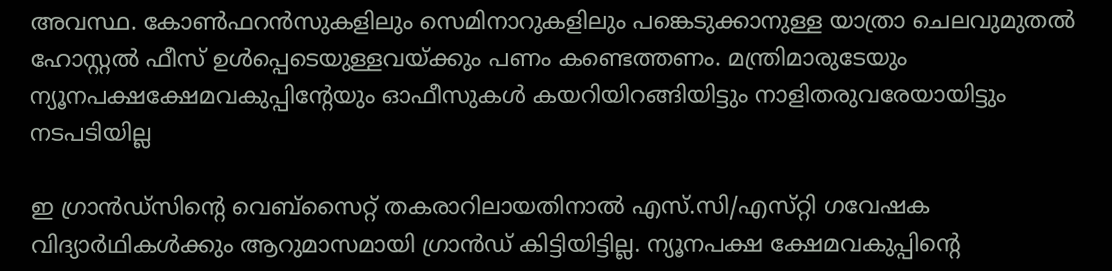അവസ്ഥ. കോൺഫറൻസുകളിലും സെമിനാറുകളിലും പങ്കെടുക്കാനുള്ള യാത്രാ ചെലവുമുതൽ ഹോസ്റ്റൽ ഫീസ് ഉൾപ്പെടെയുള്ളവയ്ക്കും പണം കണ്ടെത്തണം. മന്ത്രിമാരുടേയും ന്യൂനപക്ഷക്ഷേമവകുപ്പിന്‍റേയും ഓഫീസുകൾ കയറിയിറങ്ങിയിട്ടും നാളിതരുവരേയായിട്ടും നടപടിയില്ല

ഇ ഗ്രാൻഡ്സിന്‍റെ വെബ്സൈറ്റ് തകരാറിലായതിനാൽ എസ്.സി/എസ്‍റ്റി ഗവേഷക വിദ്യാര്‍ഥികൾക്കും ആറുമാസമായി ഗ്രാൻഡ് കിട്ടിയിട്ടില്ല. ന്യൂനപക്ഷ ക്ഷേമവകുപ്പിന്‍റെ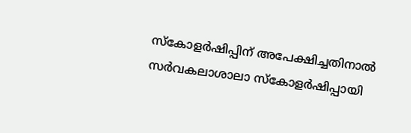സ്കോളര്‍ഷിപ്പിന് അപേക്ഷിച്ചതിനാൽ സര്‍വകലാശാലാ സ്കോളര്‍ഷിപ്പായി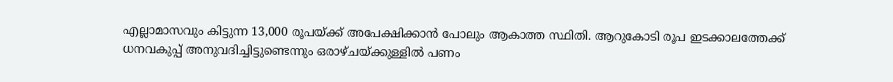എല്ലാമാസവും കിട്ടുന്ന 13,000 രൂപയ്ക്ക് അപേക്ഷിക്കാൻ പോലും ആകാത്ത സ്ഥിതി. ആറുകോടി രൂപ ഇടക്കാലത്തേക്ക് ധനവകുപ്പ് അനുവദിച്ചിട്ടുണ്ടെന്നും ഒരാഴ്ചയ്ക്കുള്ളിൽ പണം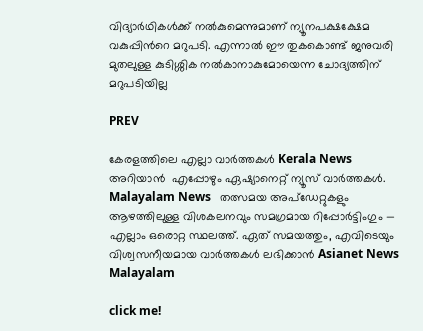വിദ്യാര്‍ഥികൾക്ക് നൽകുമെന്നുമാണ് ന്യൂനപക്ഷക്ഷേമ വകുപ്പിന്‍റെ മറുപടി. എന്നാൽ ഈ തുകകൊണ്ട് ജനുവരി മുതലുള്ള കുടിശ്ശിക നൽകാനാകുമോയെന്ന ചോദ്യത്തിന് മറുപടിയില്ല

PREV

കേരളത്തിലെ എല്ലാ വാർത്തകൾ Kerala News അറിയാൻ  എപ്പോഴും ഏഷ്യാനെറ്റ് ന്യൂസ് വാർത്തകൾ.  Malayalam News   തത്സമയ അപ്‌ഡേറ്റുകളും ആഴത്തിലുള്ള വിശകലനവും സമഗ്രമായ റിപ്പോർട്ടിംഗും — എല്ലാം ഒരൊറ്റ സ്ഥലത്ത്. ഏത് സമയത്തും, എവിടെയും വിശ്വസനീയമായ വാർത്തകൾ ലഭിക്കാൻ Asianet News Malayalam

click me!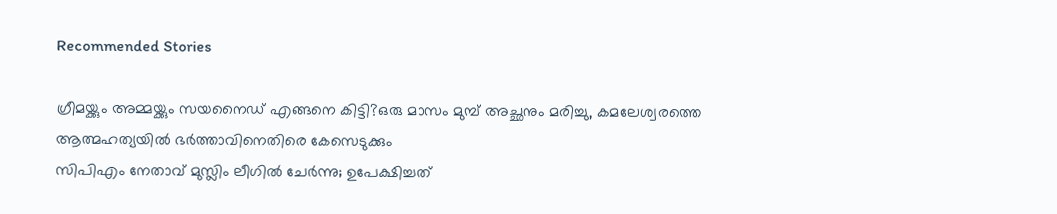Recommended Stories

ഗ്രീമയ്ക്കും അമ്മയ്ക്കും സയനൈഡ് എങ്ങനെ കിട്ടി?ഒരു മാസം മുമ്പ് അച്ഛനും മരിച്ചു, കമലേശ്വരത്തെ ആത്മഹത്യയിൽ ഭർത്താവിനെതിരെ കേസെടുക്കും
സിപിഎം നേതാവ് മുസ്ലിം ലീഗിൽ ചേർന്നു; ഉപേക്ഷിച്ചത്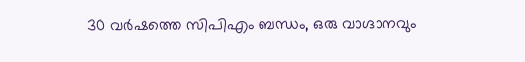30 വർഷത്തെ സിപിഎം ബന്ധം, ഒരു വാഗ്ദാനവും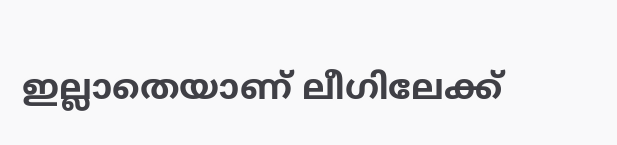ഇല്ലാതെയാണ് ലീഗിലേക്ക്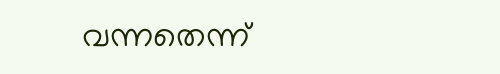വന്നതെന്ന്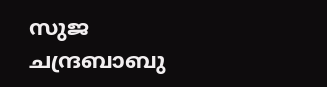സുജ ചന്ദ്രബാബു